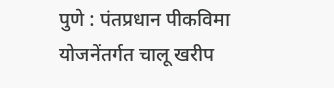पुणे : पंतप्रधान पीकविमा योजनेंतर्गत चालू खरीप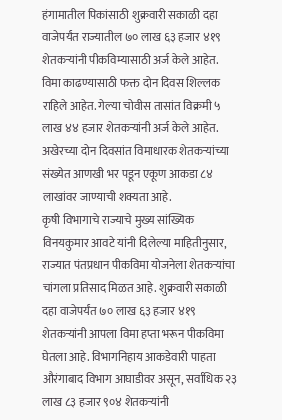हंगामातील पिकांसाठी शुक्रवारी सकाळी दहा वाजेपर्यंत राज्यातील ७० लाख ६३ हजार ४१९ शेतकऱ्यांनी पीकविम्यासाठी अर्ज केले आहेत. विमा काढण्यासाठी फक्त दोन दिवस शिल्लक राहिले आहेत. गेल्या चोवीस तासांत विक्रमी ५ लाख ४४ हजार शेतकऱ्यांनी अर्ज केले आहेत. अखेरच्या दोन दिवसांत विमाधारक शेतकऱ्यांच्या संख्येत आणखी भर पडून एकूण आकडा ८४ लाखांवर जाण्याची शक्यता आहे.
कृषी विभागाचे राज्याचे मुख्य सांख्यिक विनयकुमार आवटे यांनी दिलेल्या माहितीनुसार, राज्यात पंतप्रधान पीकविमा योजनेला शेतकऱ्यांचा चांगला प्रतिसाद मिळत आहे. शुक्रवारी सकाळी दहा वाजेपर्यंत ७० लाख ६३ हजार ४१९ शेतकऱ्यांनी आपला विमा हप्ता भरून पीकविमा घेतला आहे. विभागनिहाय आकडेवारी पाहता औरंगाबाद विभाग आघाडीवर असून, सर्वाधिक २३ लाख ८३ हजार ९०४ शेतकऱ्यांनी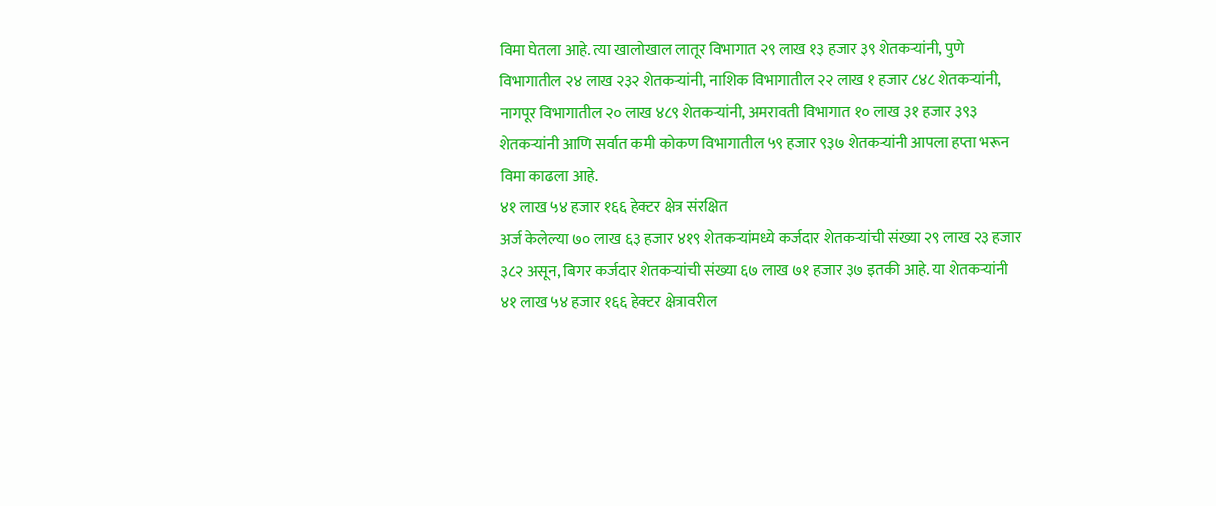विमा घेतला आहे. त्या खालोखाल लातूर विभागात २९ लाख १३ हजार ३९ शेतकऱ्यांनी, पुणे विभागातील २४ लाख २३२ शेतकऱ्यांनी, नाशिक विभागातील २२ लाख १ हजार ८४८ शेतकऱ्यांनी, नागपूर विभागातील २० लाख ४८९ शेतकऱ्यांनी, अमरावती विभागात १० लाख ३१ हजार ३९३ शेतकऱ्यांनी आणि सर्वात कमी कोकण विभागातील ५९ हजार ९३७ शेतकऱ्यांनी आपला हप्ता भरून विमा काढला आहे.
४१ लाख ५४ हजार १६६ हेक्टर क्षेत्र संरक्षित
अर्ज केलेल्या ७० लाख ६३ हजार ४१९ शेतकऱ्यांमध्ये कर्जदार शेतकऱ्यांची संख्या २९ लाख २३ हजार ३८२ असून, बिगर कर्जदार शेतकऱ्यांची संख्या ६७ लाख ७१ हजार ३७ इतकी आहे. या शेतकऱ्यांनी ४१ लाख ५४ हजार १६६ हेक्टर क्षेत्रावरील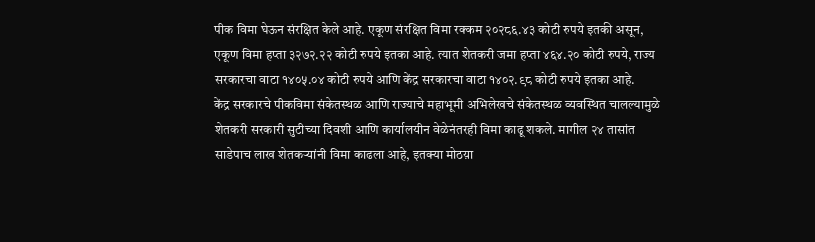पीक विमा घेऊन संरक्षित केले आहे. एकूण संरक्षित विमा रक्कम २०२८६.४३ कोटी रुपये इतकी असून, एकूण विमा हप्ता ३२७२.२२ कोटी रुपये इतका आहे. त्यात शेतकरी जमा हप्ता ४६४.२० कोटी रुपये, राज्य सरकारचा वाटा १४०५.०४ कोटी रुपये आणि केंद्र सरकारचा वाटा १४०२.९८ कोटी रुपये इतका आहे.
केंद्र सरकारचे पीकविमा संकेतस्थळ आणि राज्याचे महाभूमी अभिलेखचे संकेतस्थळ व्यवस्थित चालल्यामुळे शेतकरी सरकारी सुटीच्या दिवशी आणि कार्यालयीन वेळेनंतरही विमा काढू शकले. मागील २४ तासांत साडेपाच लाख शेतकऱ्यांनी विमा काढला आहे, इतक्या मोठय़ा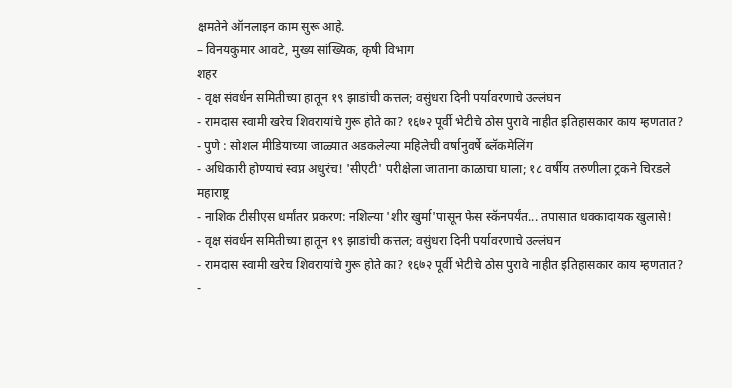क्षमतेने ऑनलाइन काम सुरू आहे.
– विनयकुमार आवटे, मुख्य सांख्यिक, कृषी विभाग
शहर
- वृक्ष संवर्धन समितीच्या हातून १९ झाडांची कत्तल; वसुंधरा दिनी पर्यावरणाचे उल्लंघन
- रामदास स्वामी खरेच शिवरायांचे गुरू होते का? १६७२ पूर्वी भेटीचे ठोस पुरावे नाहीत इतिहासकार काय म्हणतात?
- पुणे : सोशल मीडियाच्या जाळ्यात अडकलेल्या महिलेची वर्षानुवर्षे ब्लॅकमेलिंग
- अधिकारी होण्याचं स्वप्न अधुरंच! 'सीएटी' परीक्षेला जाताना काळाचा घाला; १८ वर्षीय तरुणीला ट्रकने चिरडले
महाराष्ट्र
- नाशिक टीसीएस धर्मांतर प्रकरण: नशिल्या 'शीर खुर्मा'पासून फेस स्कॅनपर्यंत... तपासात धक्कादायक खुलासे!
- वृक्ष संवर्धन समितीच्या हातून १९ झाडांची कत्तल; वसुंधरा दिनी पर्यावरणाचे उल्लंघन
- रामदास स्वामी खरेच शिवरायांचे गुरू होते का? १६७२ पूर्वी भेटीचे ठोस पुरावे नाहीत इतिहासकार काय म्हणतात?
-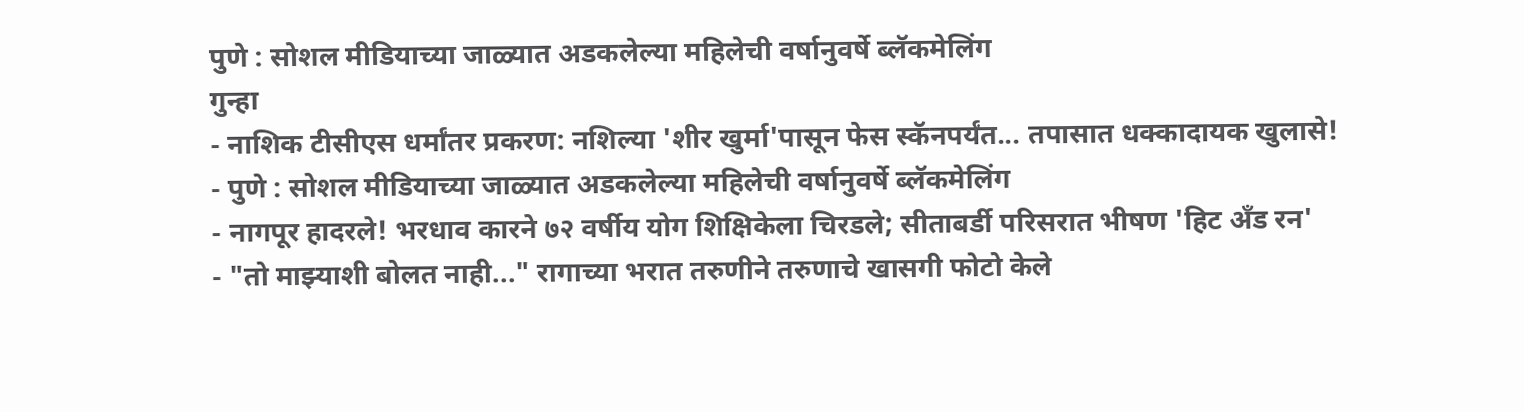पुणे : सोशल मीडियाच्या जाळ्यात अडकलेल्या महिलेची वर्षानुवर्षे ब्लॅकमेलिंग
गुन्हा
- नाशिक टीसीएस धर्मांतर प्रकरण: नशिल्या 'शीर खुर्मा'पासून फेस स्कॅनपर्यंत... तपासात धक्कादायक खुलासे!
- पुणे : सोशल मीडियाच्या जाळ्यात अडकलेल्या महिलेची वर्षानुवर्षे ब्लॅकमेलिंग
- नागपूर हादरले! भरधाव कारने ७२ वर्षीय योग शिक्षिकेला चिरडले; सीताबर्डी परिसरात भीषण 'हिट अँड रन'
- "तो माझ्याशी बोलत नाही..." रागाच्या भरात तरुणीने तरुणाचे खासगी फोटो केले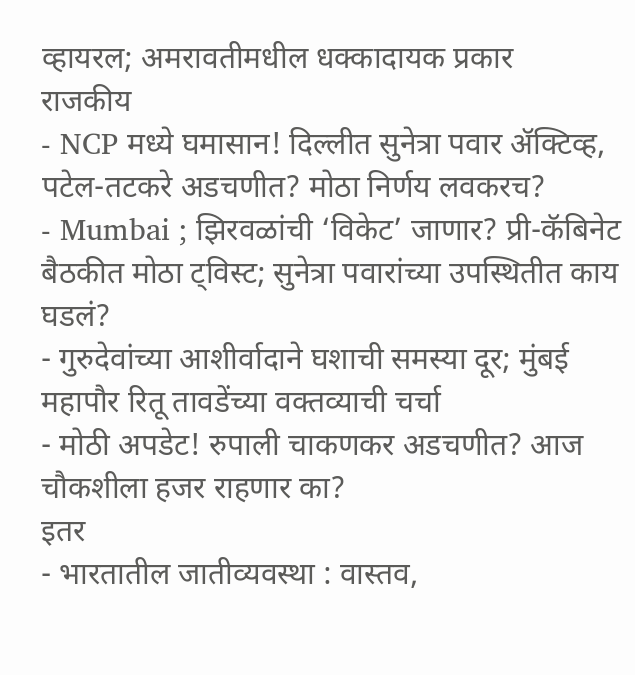व्हायरल; अमरावतीमधील धक्कादायक प्रकार
राजकीय
- NCP मध्ये घमासान! दिल्लीत सुनेत्रा पवार ॲक्टिव्ह, पटेल-तटकरे अडचणीत? मोठा निर्णय लवकरच?
- Mumbai ; झिरवळांची ‘विकेट’ जाणार? प्री-कॅबिनेट बैठकीत मोठा ट्विस्ट; सुनेत्रा पवारांच्या उपस्थितीत काय घडलं?
- गुरुदेवांच्या आशीर्वादाने घशाची समस्या दूर; मुंबई महापौर रितू तावडेंच्या वक्तव्याची चर्चा
- मोठी अपडेट! रुपाली चाकणकर अडचणीत? आज चौकशीला हजर राहणार का?
इतर
- भारतातील जातीव्यवस्था : वास्तव,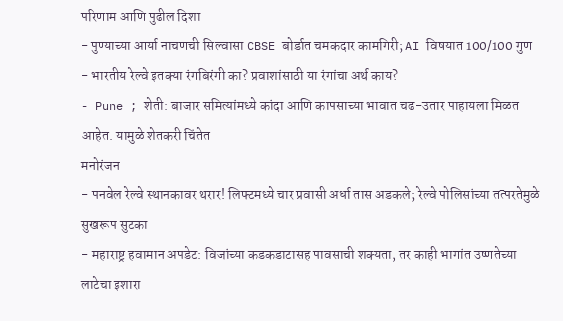परिणाम आणि पुढील दिशा
- पुण्याच्या आर्या नाचणची सिल्वासा CBSE बोर्डात चमकदार कामगिरी; AI विषयात 100/100 गुण
- भारतीय रेल्वे इतक्या रंगबिरंगी का? प्रवाशांसाठी या रंगांचा अर्थ काय?
- Pune ; शेती: बाजार समित्यांमध्ये कांदा आणि कापसाच्या भावात चढ-उतार पाहायला मिळत आहेत. यामुळे शेतकरी चिंतेत
मनोरंजन
- पनवेल रेल्वे स्थानकावर थरार! लिफ्टमध्ये चार प्रवासी अर्धा तास अडकले; रेल्वे पोलिसांच्या तत्परतेमुळे सुखरूप सुटका
- महाराष्ट्र हवामान अपडेट: विजांच्या कडकडाटासह पावसाची शक्यता, तर काही भागांत उष्णतेच्या लाटेचा इशारा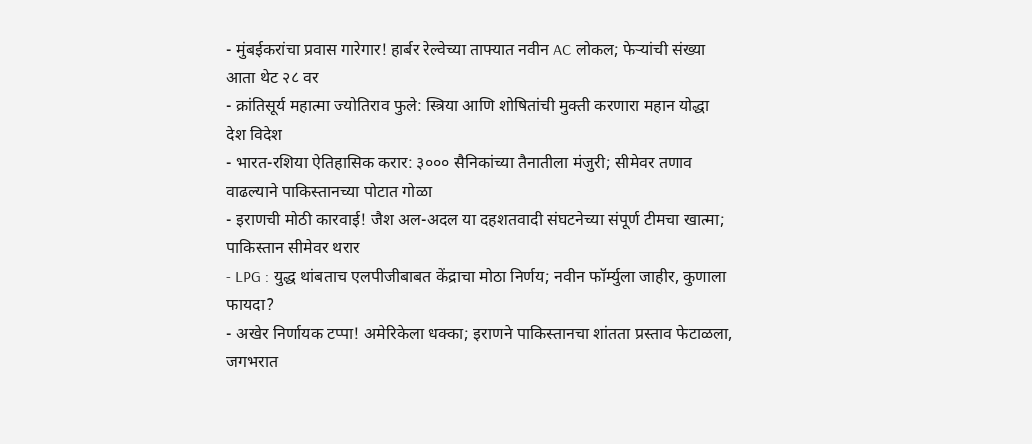- मुंबईकरांचा प्रवास गारेगार! हार्बर रेल्वेच्या ताफ्यात नवीन AC लोकल; फेऱ्यांची संख्या आता थेट २८ वर
- क्रांतिसूर्य महात्मा ज्योतिराव फुले: स्त्रिया आणि शोषितांची मुक्ती करणारा महान योद्धा
देश विदेश
- भारत-रशिया ऐतिहासिक करार: ३००० सैनिकांच्या तैनातीला मंजुरी; सीमेवर तणाव वाढल्याने पाकिस्तानच्या पोटात गोळा
- इराणची मोठी कारवाई! जैश अल-अदल या दहशतवादी संघटनेच्या संपूर्ण टीमचा खात्मा; पाकिस्तान सीमेवर थरार
- LPG : युद्ध थांबताच एलपीजीबाबत केंद्राचा मोठा निर्णय; नवीन फॉर्म्युला जाहीर, कुणाला फायदा?
- अखेर निर्णायक टप्पा! अमेरिकेला धक्का; इराणने पाकिस्तानचा शांतता प्रस्ताव फेटाळला, जगभरात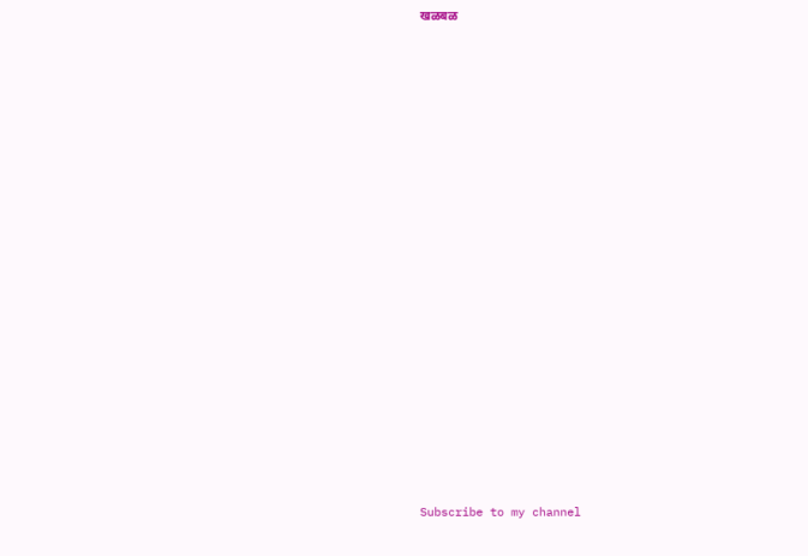खळबळ






















Subscribe to my channel